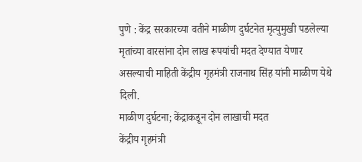पुणे : केंद्र सरकारच्या वतीने माळीण दुर्घटनेत मृत्युमुखी पडलेल्या मृतांच्या वारसांना दोन लाख रूपयांची मदत देण्यात येणार असल्याची माहिती केंद्रीय गृहमंत्री राजनाथ सिंह यांनी माळीण येथे दिली.
माळीण दुर्घटना; केंद्राकडून दोन लाखाची मदत
केंद्रीय गृहमंत्री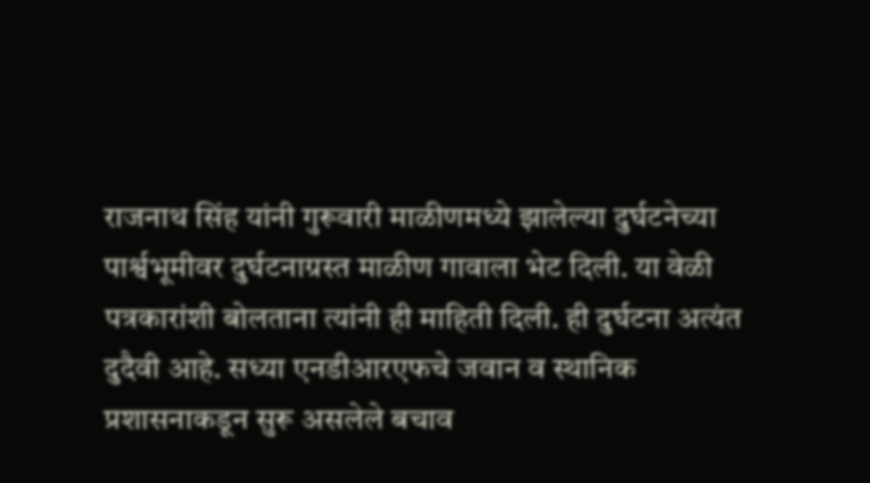राजनाथ सिंह यांनी गुरूवारी माळीणमध्ये झालेल्या दुर्घटनेच्या पार्श्वभूमीवर दुर्घटनाग्रस्त माळीण गावाला भेट दिली. या वेळी पत्रकारांशी बोलताना त्यांनी ही माहिती दिली. ही दुर्घटना अत्यंत दुदैवी आहे. सध्या एनडीआरएफचे जवान व स्थानिक प्रशासनाकडून सुरू असलेले बचाव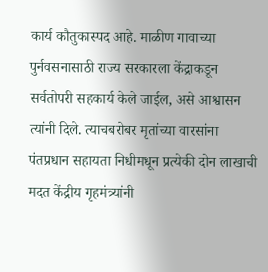कार्य कौतुकास्पद आहे. माळीण गावाच्या पुर्नवसनासाठी राज्य सरकारला केंद्राकडून सर्वतोपरी सहकार्य केले जाईल, असे आश्वासन त्यांनी दिले. त्याचबरोबर मृतांच्या वारसांना पंतप्रधान सहायता निधीमधून प्रत्येकी दोन लाखाची मदत केंद्रीय गृहमंत्र्यांनी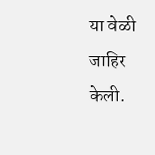या वेळी जाहिर केली.